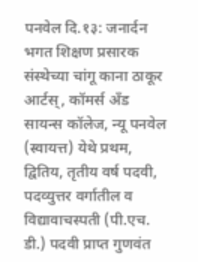पनवेल दि.१३: जनार्दन भगत शिक्षण प्रसारक संस्थेच्या चांगू काना ठाकूर आर्टस्, कॉमर्स अँड सायन्स कॉलेज, न्यू पनवेल (स्वायत्त) येथे प्रथम, द्वितिय, तृतीय वर्ष पदवी, पदव्युत्तर वर्गातील व विद्यावाचस्पती (पी.एच. डी.) पदवी प्राप्त गुणवंत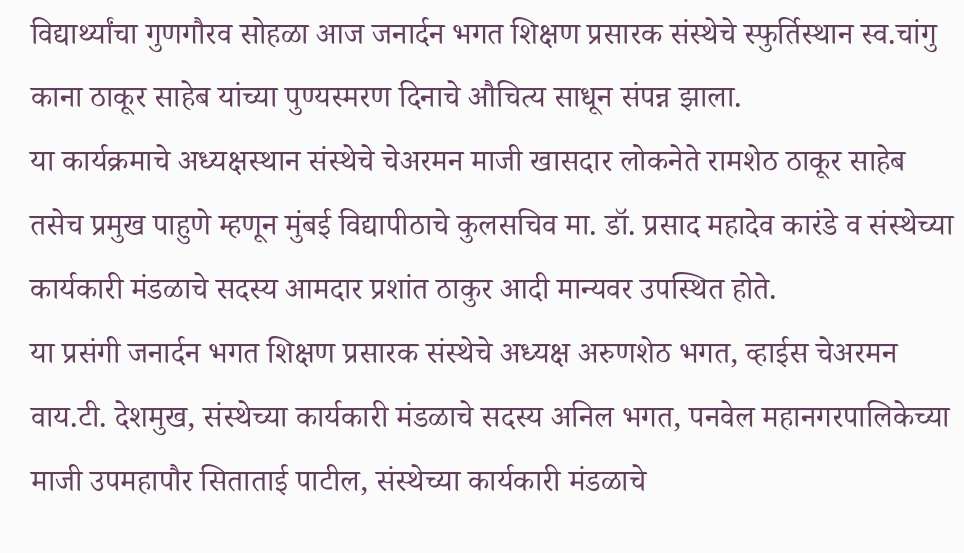विद्यार्थ्यांचा गुणगौरव सोहळा आज जनार्दन भगत शिक्षण प्रसारक संस्थेचे स्फुर्तिस्थान स्व.चांगु काना ठाकूर साहेब यांच्या पुण्यस्मरण दिनाचे औचित्य साधून संपन्न झाला.
या कार्यक्रमाचे अध्यक्षस्थान संस्थेचे चेअरमन माजी खासदार लोकनेते रामशेठ ठाकूर साहेब तसेच प्रमुख पाहुणे म्हणून मुंबई विद्यापीठाचे कुलसचिव मा. डॉ. प्रसाद महादेव कारंडे व संस्थेच्या कार्यकारी मंडळाचे सदस्य आमदार प्रशांत ठाकुर आदी मान्यवर उपस्थित होते.
या प्रसंगी जनार्दन भगत शिक्षण प्रसारक संस्थेचे अध्यक्ष अरुणशेठ भगत, व्हाईस चेअरमन वाय.टी. देशमुख, संस्थेच्या कार्यकारी मंडळाचे सदस्य अनिल भगत, पनवेल महानगरपालिकेच्या माजी उपमहापौर सिताताई पाटील, संस्थेच्या कार्यकारी मंडळाचे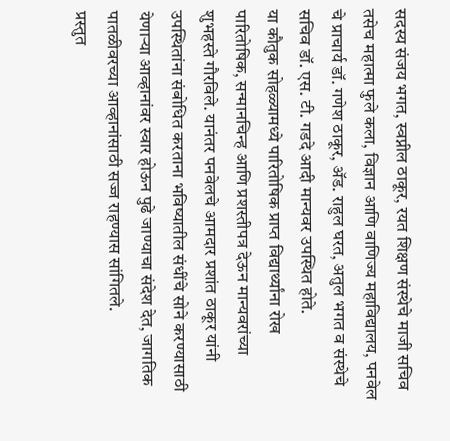सदस्य संजय भगत, स्वप्नील ठाकूर, रयत शिक्षण संस्थेचे माजी सचिव तसेच महात्मा फुले कला, विज्ञान आणि वाणिज्य महाविद्यालय, पनवेल चे प्राचार्य डॉ. गणेश ठाकूर, ॲड. राहुल घरत, अतुल भगत व संस्थेचे सचिव डॉ. एस. टी. गडदे आदी मान्यवर उपस्थित होते.
या कौतुक सोहळ्यामध्ये पारितोषिक प्राप्त विद्यार्थ्यांना रोख पारितोषिक, सन्मानचिन्ह आणि प्रशस्तीपत्र देऊन मान्यवरांच्या शुभहस्ते गौरविले. यानंतर पनवेलचे आमदार प्रशांत ठाकूर यांनी उपस्थितांना संबोधित करताना भविष्यातील संधींचे सोने करण्यासाठी येणार्‍या आव्हानांवर स्वार होऊन पुढे जाण्याचा संदेश देत, जागतिक पातळीवरच्या आव्हानांसाठी सज्ज राहण्यास सांगितले.
प्रस्तुत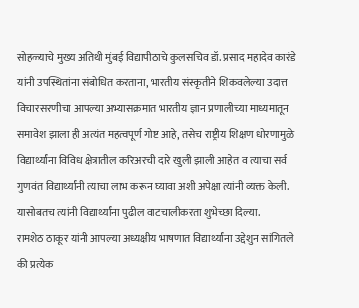सोहळ्याचे मुख्य अतिथी मुंबई विद्यापीठाचे कुलसचिव डॉ. प्रसाद महादेव कारंडे यांनी उपस्थितांना संबोधित करताना, भारतीय संस्कृतीने शिकवलेल्या उदात्त विचारसरणीचा आपल्या अभ्यासक्रमात भारतीय ज्ञान प्रणालीच्या माध्यमातून समावेश झाला ही अत्यंत महत्वपूर्ण गोष्ट आहे, तसेच राष्ट्रीय शिक्षण धोरणामुळे विद्यार्थ्यांना विविध क्षेत्रातील करिअरची दारे खुली झाली आहेत व त्याचा सर्व गुणवंत विद्यार्थ्यांनी त्याचा लाभ करून घ्यावा अशी अपेक्षा त्यांनी व्यक्त केली. यासोबतच त्यांनी विद्यार्थ्यांना पुढील वाटचालीकरता शुभेच्छा दिल्या.
रामशेठ ठाकूर यांनी आपल्या अध्यक्षीय भाषणात विद्यार्थ्यांना उद्देशुन सांगितले की प्रत्येक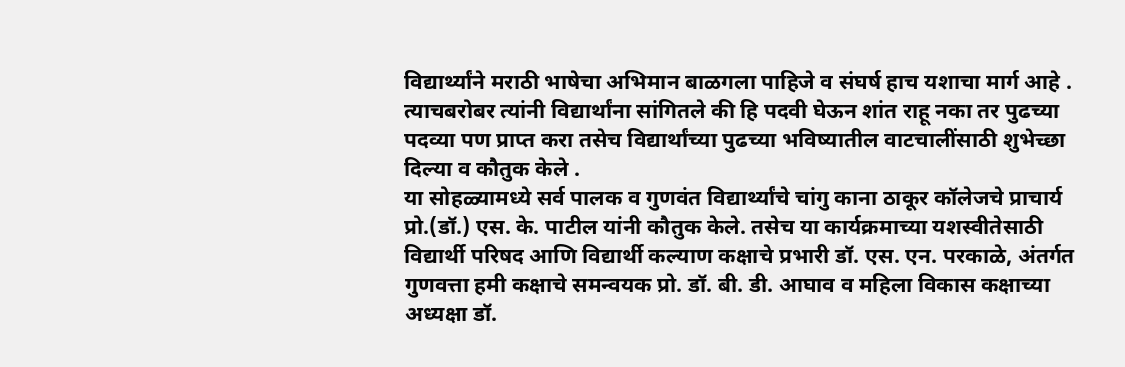विद्यार्थ्यांने मराठी भाषेचा अभिमान बाळगला पाहिजे व संघर्ष हाच यशाचा मार्ग आहे . त्याचबरोबर त्यांनी विद्यार्थांना सांगितले की हि पदवी घेऊन शांत राहू नका तर पुढच्या पदव्या पण प्राप्त करा तसेच विद्यार्थांच्या पुढच्या भविष्यातील वाटचालींसाठी शुभेच्छा दिल्या व कौतुक केले .
या सोहळ्यामध्ये सर्व पालक व गुणवंत विद्यार्थ्यांचे चांगु काना ठाकूर कॉलेजचे प्राचार्य प्रो.(डॉ.) एस. के. पाटील यांनी कौतुक केले. तसेच या कार्यक्रमाच्या यशस्वीतेसाठी विद्यार्थी परिषद आणि विद्यार्थी कल्याण कक्षाचे प्रभारी डॉ. एस. एन. परकाळे, अंतर्गत गुणवत्ता हमी कक्षाचे समन्वयक प्रो. डॉ. बी. डी. आघाव व महिला विकास कक्षाच्या अध्यक्षा डॉ.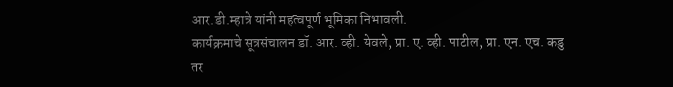आर.डी.म्हात्रे यांनी महत्वपूर्ण भूमिका निभावली.
कार्यक्रमाचे सूत्रसंचालन डॉ. आर. व्ही. येवले, प्रा. ए. व्ही. पाटील, प्रा. एन. एच. कडु तर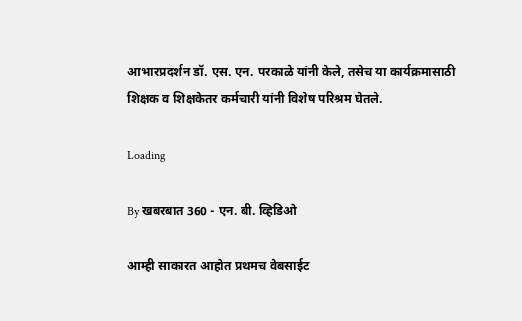आभारप्रदर्शन डॉ. एस. एन. परकाळे यांनी केले, तसेच या कार्यक्रमासाठी शिक्षक व शिक्षकेतर कर्मचारी यांनी विशेष परिश्रम घेतले.

Loading

By खबरबात 360 - एन. बी. व्हिडिओ

आम्ही साकारत आहोत प्रथमच वेबसाईट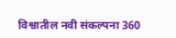विश्वातील नवी संकल्पना 360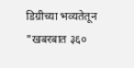डिग्रीच्या भव्यतेतून "खबरबात ३६०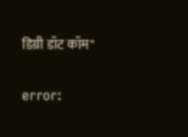डिग्री डॉट कॉम"

error: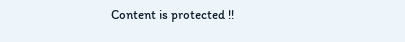Content is protected !!